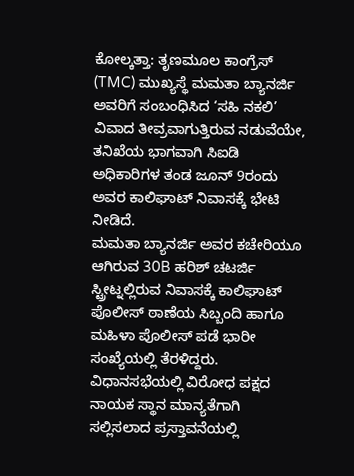ಕೋಲ್ಕತ್ತಾ: ತೃಣಮೂಲ ಕಾಂಗ್ರೆಸ್ (TMC) ಮುಖ್ಯಸ್ಥೆ ಮಮತಾ ಬ್ಯಾನರ್ಜಿ ಅವರಿಗೆ ಸಂಬಂಧಿಸಿದ ‘ಸಹಿ ನಕಲಿ’ ವಿವಾದ ತೀವ್ರವಾಗುತ್ತಿರುವ ನಡುವೆಯೇ, ತನಿಖೆಯ ಭಾಗವಾಗಿ ಸಿಐಡಿ ಅಧಿಕಾರಿಗಳ ತಂಡ ಜೂನ್ 9ರಂದು ಅವರ ಕಾಲಿಘಾಟ್ ನಿವಾಸಕ್ಕೆ ಭೇಟಿ ನೀಡಿದೆ.
ಮಮತಾ ಬ್ಯಾನರ್ಜಿ ಅವರ ಕಚೇರಿಯೂ ಆಗಿರುವ 30B ಹರಿಶ್ ಚಟರ್ಜಿ ಸ್ಟ್ರೀಟ್ನಲ್ಲಿರುವ ನಿವಾಸಕ್ಕೆ ಕಾಲಿಘಾಟ್ ಪೊಲೀಸ್ ಠಾಣೆಯ ಸಿಬ್ಬಂದಿ ಹಾಗೂ ಮಹಿಳಾ ಪೊಲೀಸ್ ಪಡೆ ಭಾರೀ ಸಂಖ್ಯೆಯಲ್ಲಿ ತೆರಳಿದ್ದರು.
ವಿಧಾನಸಭೆಯಲ್ಲಿ ವಿರೋಧ ಪಕ್ಷದ ನಾಯಕ ಸ್ಥಾನ ಮಾನ್ಯತೆಗಾಗಿ ಸಲ್ಲಿಸಲಾದ ಪ್ರಸ್ತಾವನೆಯಲ್ಲಿ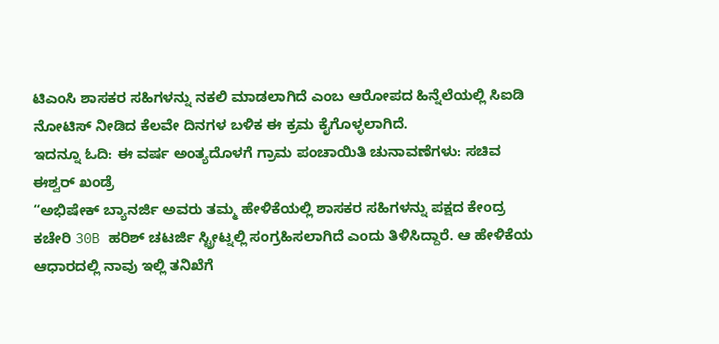ಟಿಎಂಸಿ ಶಾಸಕರ ಸಹಿಗಳನ್ನು ನಕಲಿ ಮಾಡಲಾಗಿದೆ ಎಂಬ ಆರೋಪದ ಹಿನ್ನೆಲೆಯಲ್ಲಿ ಸಿಐಡಿ ನೋಟಿಸ್ ನೀಡಿದ ಕೆಲವೇ ದಿನಗಳ ಬಳಿಕ ಈ ಕ್ರಮ ಕೈಗೊಳ್ಳಲಾಗಿದೆ.
ಇದನ್ನೂ ಓದಿ: ಈ ವರ್ಷ ಅಂತ್ಯದೊಳಗೆ ಗ್ರಾಮ ಪಂಚಾಯಿತಿ ಚುನಾವಣೆಗಳು: ಸಚಿವ ಈಶ್ವರ್ ಖಂಡ್ರೆ
“ಅಭಿಷೇಕ್ ಬ್ಯಾನರ್ಜಿ ಅವರು ತಮ್ಮ ಹೇಳಿಕೆಯಲ್ಲಿ ಶಾಸಕರ ಸಹಿಗಳನ್ನು ಪಕ್ಷದ ಕೇಂದ್ರ ಕಚೇರಿ 30B ಹರಿಶ್ ಚಟರ್ಜಿ ಸ್ಟ್ರೀಟ್ನಲ್ಲಿ ಸಂಗ್ರಹಿಸಲಾಗಿದೆ ಎಂದು ತಿಳಿಸಿದ್ದಾರೆ. ಆ ಹೇಳಿಕೆಯ ಆಧಾರದಲ್ಲಿ ನಾವು ಇಲ್ಲಿ ತನಿಖೆಗೆ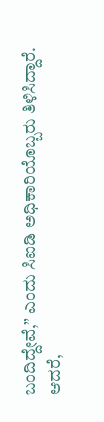ಬಂದಿದ್ದೇವೆ,” ಎಂದು ಸಿಐಡಿ ಅಧಿಕಾರಿಯೊಬ್ಬರು ತಿಳಿಸಿದ್ದಾರೆ.
ಆದರೆ,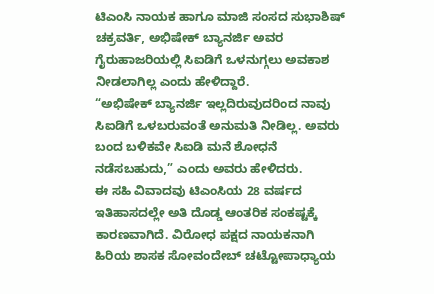ಟಿಎಂಸಿ ನಾಯಕ ಹಾಗೂ ಮಾಜಿ ಸಂಸದ ಸುಭಾಶಿಷ್ ಚಕ್ರವರ್ತಿ, ಅಭಿಷೇಕ್ ಬ್ಯಾನರ್ಜಿ ಅವರ ಗೈರುಹಾಜರಿಯಲ್ಲಿ ಸಿಐಡಿಗೆ ಒಳನುಗ್ಗಲು ಅವಕಾಶ ನೀಡಲಾಗಿಲ್ಲ ಎಂದು ಹೇಳಿದ್ದಾರೆ.
“ಅಭಿಷೇಕ್ ಬ್ಯಾನರ್ಜಿ ಇಲ್ಲದಿರುವುದರಿಂದ ನಾವು ಸಿಐಡಿಗೆ ಒಳಬರುವಂತೆ ಅನುಮತಿ ನೀಡಿಲ್ಲ. ಅವರು ಬಂದ ಬಳಿಕವೇ ಸಿಐಡಿ ಮನೆ ಶೋಧನೆ ನಡೆಸಬಹುದು,” ಎಂದು ಅವರು ಹೇಳಿದರು.
ಈ ಸಹಿ ವಿವಾದವು ಟಿಎಂಸಿಯ 28 ವರ್ಷದ ಇತಿಹಾಸದಲ್ಲೇ ಅತಿ ದೊಡ್ಡ ಆಂತರಿಕ ಸಂಕಷ್ಟಕ್ಕೆ ಕಾರಣವಾಗಿದೆ. ವಿರೋಧ ಪಕ್ಷದ ನಾಯಕನಾಗಿ ಹಿರಿಯ ಶಾಸಕ ಸೋವಂದೇಬ್ ಚಟ್ಟೋಪಾಧ್ಯಾಯ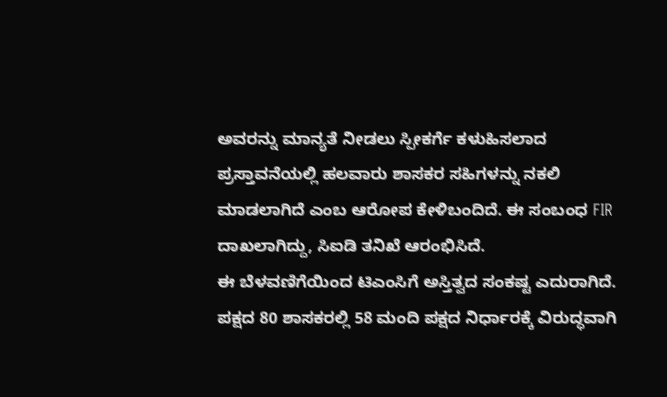ಅವರನ್ನು ಮಾನ್ಯತೆ ನೀಡಲು ಸ್ಪೀಕರ್ಗೆ ಕಳುಹಿಸಲಾದ ಪ್ರಸ್ತಾವನೆಯಲ್ಲಿ ಹಲವಾರು ಶಾಸಕರ ಸಹಿಗಳನ್ನು ನಕಲಿ ಮಾಡಲಾಗಿದೆ ಎಂಬ ಆರೋಪ ಕೇಳಿಬಂದಿದೆ. ಈ ಸಂಬಂಧ FIR ದಾಖಲಾಗಿದ್ದು, ಸಿಐಡಿ ತನಿಖೆ ಆರಂಭಿಸಿದೆ.
ಈ ಬೆಳವಣಿಗೆಯಿಂದ ಟಿಎಂಸಿಗೆ ಅಸ್ತಿತ್ವದ ಸಂಕಷ್ಟ ಎದುರಾಗಿದೆ. ಪಕ್ಷದ 80 ಶಾಸಕರಲ್ಲಿ 58 ಮಂದಿ ಪಕ್ಷದ ನಿರ್ಧಾರಕ್ಕೆ ವಿರುದ್ಧವಾಗಿ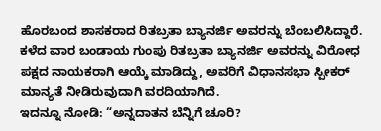ಹೊರಬಂದ ಶಾಸಕರಾದ ರಿತಬ್ರತಾ ಬ್ಯಾನರ್ಜಿ ಅವರನ್ನು ಬೆಂಬಲಿಸಿದ್ದಾರೆ.
ಕಳೆದ ವಾರ ಬಂಡಾಯ ಗುಂಪು ರಿತಬ್ರತಾ ಬ್ಯಾನರ್ಜಿ ಅವರನ್ನು ವಿರೋಧ ಪಕ್ಷದ ನಾಯಕರಾಗಿ ಆಯ್ಕೆ ಮಾಡಿದ್ದು, ಅವರಿಗೆ ವಿಧಾನಸಭಾ ಸ್ಪೀಕರ್ ಮಾನ್ಯತೆ ನೀಡಿರುವುದಾಗಿ ವರದಿಯಾಗಿದೆ.
ಇದನ್ನೂ ನೋಡಿ: “ಅನ್ನದಾತನ ಬೆನ್ನಿಗೆ ಚೂರಿ?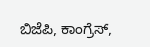ಬಿಜೆಪಿ, ಕಾಂಗ್ರೆಸ್,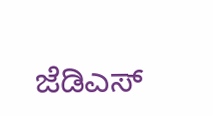ಜೆಡಿಎಸ್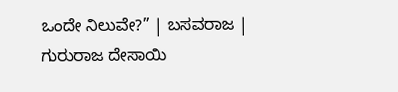ಒಂದೇ ನಿಲುವೇ?” | ಬಸವರಾಜ | ಗುರುರಾಜ ದೇಸಾಯಿ